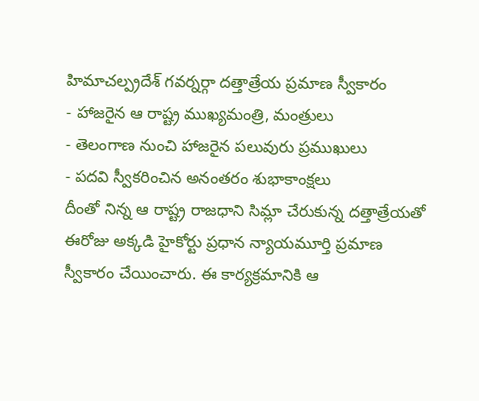హిమాచల్ప్రదేశ్ గవర్నర్గా దత్తాత్రేయ ప్రమాణ స్వీకారం
- హాజరైన ఆ రాష్ట్ర ముఖ్యమంత్రి, మంత్రులు
- తెలంగాణ నుంచి హాజరైన పలువురు ప్రముఖులు
- పదవి స్వీకరించిన అనంతరం శుభాకాంక్షలు
దీంతో నిన్న ఆ రాష్ట్ర రాజధాని సిమ్లా చేరుకున్న దత్తాత్రేయతో ఈరోజు అక్కడి హైకోర్టు ప్రధాన న్యాయమూర్తి ప్రమాణ స్వీకారం చేయించారు. ఈ కార్యక్రమానికి ఆ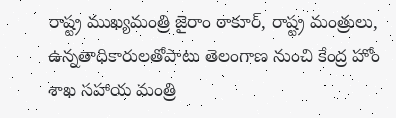రాష్ట్ర ముఖ్యమంత్రి జైరాం ఠాకూర్, రాష్ట్ర మంత్రులు, ఉన్నతాధికారులతోపాటు తెలంగాణ నుంచి కేంద్ర హోం శాఖ సహాయ మంత్రి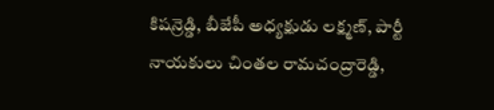కిషన్రెడ్డి, బీజేపీ అధ్యక్షుడు లక్ష్మణ్, పార్టీ నాయకులు చింతల రామచంద్రారెడ్డి,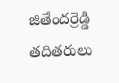జితేందర్రెడ్డి తదితరులు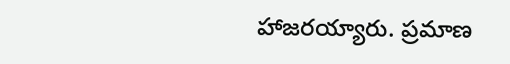హాజరయ్యారు. ప్రమాణ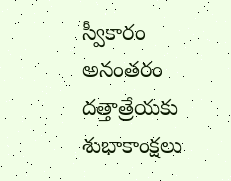స్వీకారం అనంతరం దత్తాత్రేయకు శుభాకాంక్షలు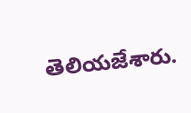తెలియజేశారు.